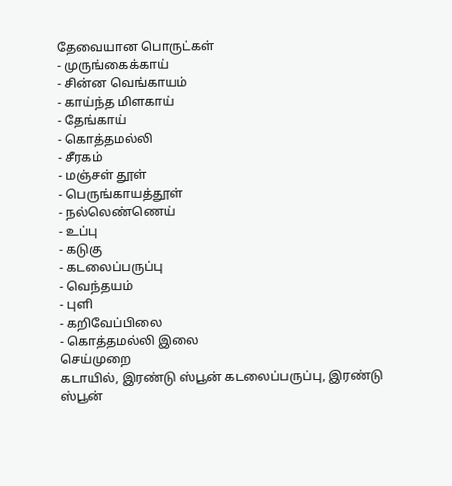தேவையான பொருட்கள்
- முருங்கைக்காய்
- சின்ன வெங்காயம்
- காய்ந்த மிளகாய்
- தேங்காய்
- கொத்தமல்லி
- சீரகம்
- மஞ்சள் தூள்
- பெருங்காயத்தூள்
- நல்லெண்ணெய்
- உப்பு
- கடுகு
- கடலைப்பருப்பு
- வெந்தயம்
- புளி
- கறிவேப்பிலை
- கொத்தமல்லி இலை
செய்முறை
கடாயில், இரண்டு ஸ்பூன் கடலைப்பருப்பு, இரண்டு ஸ்பூன்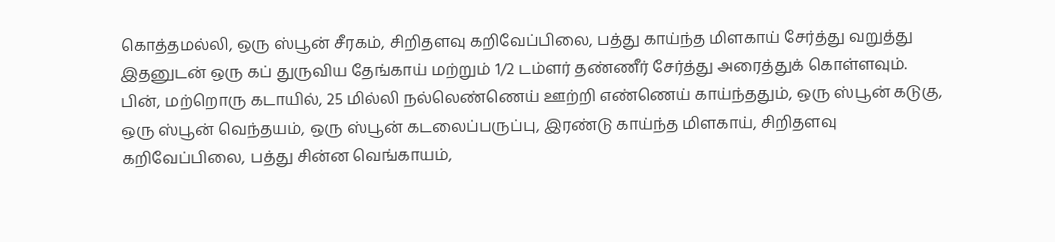கொத்தமல்லி, ஒரு ஸ்பூன் சீரகம், சிறிதளவு கறிவேப்பிலை, பத்து காய்ந்த மிளகாய் சேர்த்து வறுத்து இதனுடன் ஒரு கப் துருவிய தேங்காய் மற்றும் 1/2 டம்ளர் தண்ணீர் சேர்த்து அரைத்துக் கொள்ளவும்.
பின், மற்றொரு கடாயில், 25 மில்லி நல்லெண்ணெய் ஊற்றி எண்ணெய் காய்ந்ததும், ஒரு ஸ்பூன் கடுகு, ஒரு ஸ்பூன் வெந்தயம், ஒரு ஸ்பூன் கடலைப்பருப்பு, இரண்டு காய்ந்த மிளகாய், சிறிதளவு கறிவேப்பிலை, பத்து சின்ன வெங்காயம்,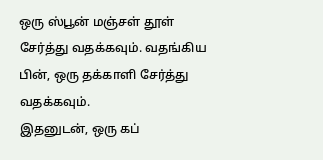ஒரு ஸ்பூன் மஞ்சள் தூள் சேர்த்து வதக்கவும். வதங்கிய பின், ஒரு தக்காளி சேர்த்து வதக்கவும்.
இதனுடன், ஒரு கப்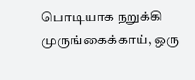பொடியாக நறுக்கி முருங்கைக்காய், ஒரு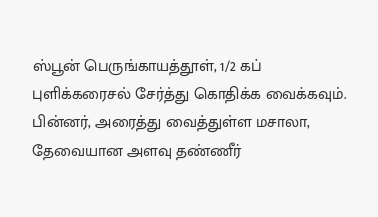ஸ்பூன் பெருங்காயத்தூள், 1/2 கப் புளிக்கரைசல் சேர்த்து கொதிக்க வைக்கவும்.
பின்னர், அரைத்து வைத்துள்ள மசாலா, தேவையான அளவு தண்ணீர்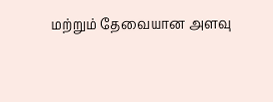மற்றும் தேவையான அளவு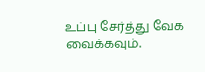உப்பு சேர்த்து வேக வைக்கவும்.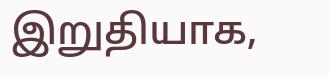இறுதியாக,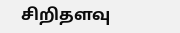சிறிதளவு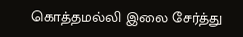கொத்தமல்லி இலை சேர்த்து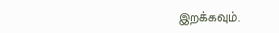இறக்கவும்.